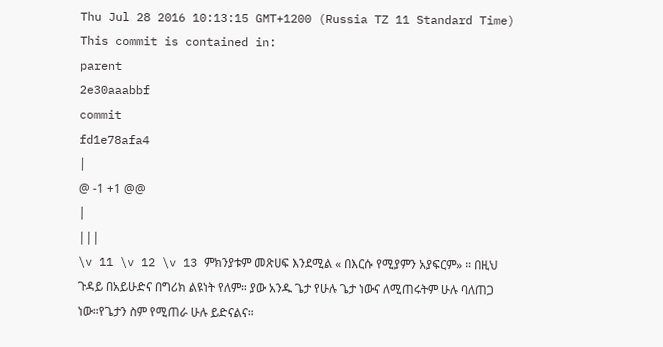Thu Jul 28 2016 10:13:15 GMT+1200 (Russia TZ 11 Standard Time)
This commit is contained in:
parent
2e30aaabbf
commit
fd1e78afa4
|
@ -1 +1 @@
|
|||
\v 11 \v 12 \v 13 ምክንያቱም መጽሀፍ እንደሚል « በእርሱ የሚያምን አያፍርም» ። በዚህ ጉዳይ በአይሁድና በግሪክ ልዩነት የለም። ያው አንዱ ጌታ የሁሉ ጌታ ነውና ለሚጠሩትም ሁሉ ባለጠጋ ነው።የጌታን ስም የሚጠራ ሁሉ ይድናልና።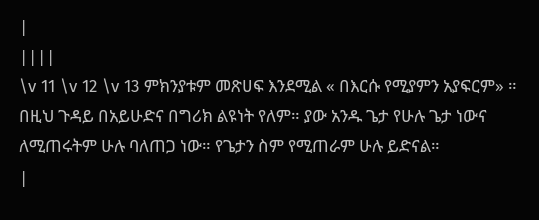|
||||
\v 11 \v 12 \v 13 ምክንያቱም መጽሀፍ እንደሚል « በእርሱ የሚያምን አያፍርም» ። በዚህ ጉዳይ በአይሁድና በግሪክ ልዩነት የለም። ያው አንዱ ጌታ የሁሉ ጌታ ነውና ለሚጠሩትም ሁሉ ባለጠጋ ነው። የጌታን ስም የሚጠራም ሁሉ ይድናል።
|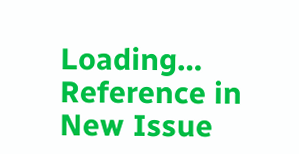Loading…
Reference in New Issue